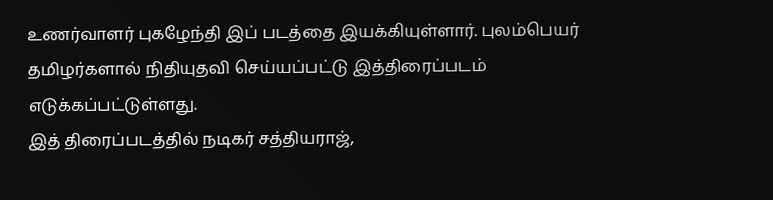உணர்வாளர் புகழேந்தி இப் படத்தை இயக்கியுள்ளார். புலம்பெயர் தமிழர்களால் நிதியுதவி செய்யப்பட்டு இத்திரைப்படம் எடுக்கப்பட்டுள்ளது.
இத் திரைப்படத்தில் நடிகர் சத்தியராஜ்,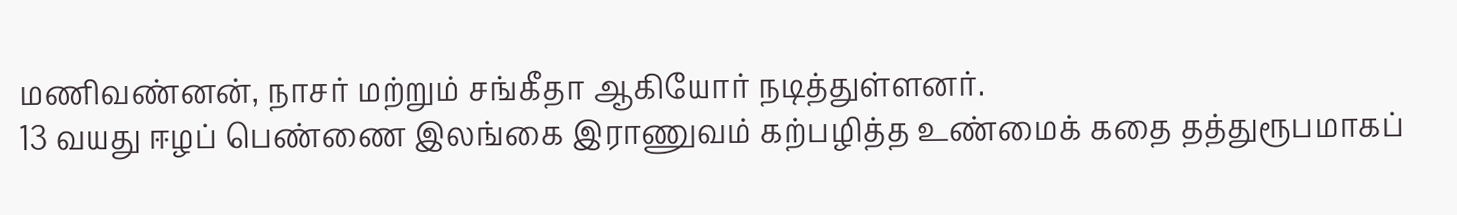மணிவண்னன், நாசர் மற்றும் சங்கீதா ஆகியோர் நடித்துள்ளனர்.
13 வயது ஈழப் பெண்ணை இலங்கை இராணுவம் கற்பழித்த உண்மைக் கதை தத்துரூபமாகப்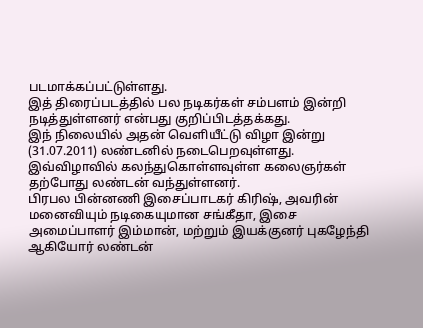படமாக்கப்பட்டுள்ளது.
இத் திரைப்படத்தில் பல நடிகர்கள் சம்பளம் இன்றி நடித்துள்ளனர் என்பது குறிப்பிடத்தக்கது.
இந் நிலையில் அதன் வெளியீட்டு விழா இன்று (31.07.2011) லண்டனில் நடைபெறவுள்ளது. இவ்விழாவில் கலந்துகொள்ளவுள்ள கலைஞர்கள் தற்போது லண்டன் வந்துள்ளனர்.
பிரபல பின்னணி இசைப்பாடகர் கிரிஷ், அவரின் மனைவியும் நடிகையுமான சங்கீதா, இசை அமைப்பாளர் இம்மான், மற்றும் இயக்குனர் புகழேந்தி ஆகியோர் லண்டன்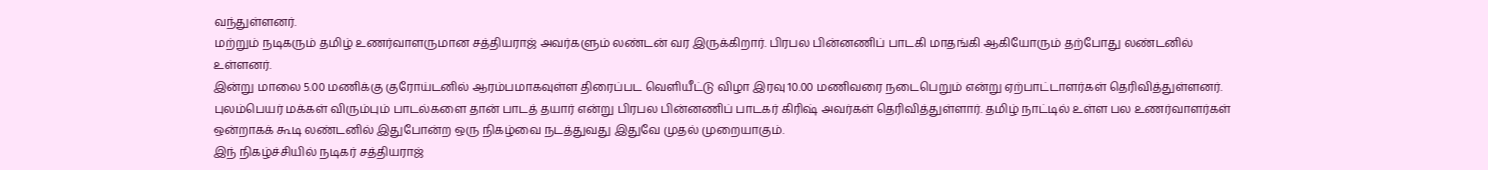வந்துள்ளனர்.
மற்றும் நடிகரும் தமிழ் உணர்வாளருமான சத்தியராஜ் அவர்களும் லண்டன் வர இருக்கிறார். பிரபல பின்னணிப் பாடகி மாதங்கி ஆகியோரும் தற்போது லண்டனில் உள்ளனர்.
இன்று மாலை 5.00 மணிக்கு குரோய்டனில் ஆரம்பமாகவுள்ள திரைப்பட வெளியீட்டு விழா இரவு 10.00 மணிவரை நடைபெறும் என்று ஏற்பாட்டாளர்கள் தெரிவித்துள்ளனர்.
புலம்பெயர் மக்கள் விரும்பும் பாடல்களை தான் பாடத் தயார் என்று பிரபல பின்னணிப் பாடகர் கிரிஷ் அவர்கள் தெரிவித்துள்ளார். தமிழ் நாட்டில் உள்ள பல உணர்வாளர்கள் ஒன்றாகக் கூடி லண்டனில் இதுபோன்ற ஒரு நிகழ்வை நடத்துவது இதுவே முதல் முறையாகும்.
இந் நிகழ்ச்சியில் நடிகர் சத்தியராஜ்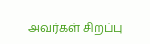அவர்கள் சிறப்பு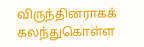விருந்தினராகக் கலந்துகொள்ள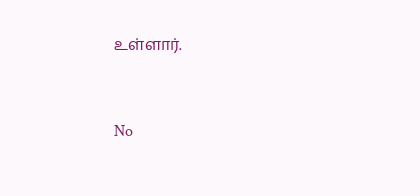உள்ளார்.


No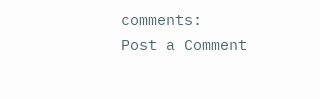comments:
Post a Comment